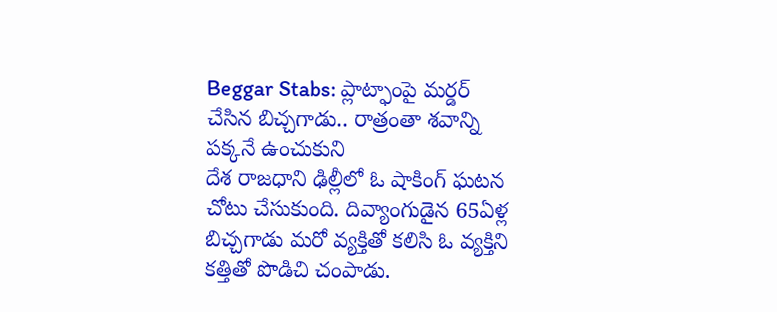Beggar Stabs: ప్లాట్ఫాంపై మర్డర్ చేసిన బిచ్చగాడు.. రాత్రంతా శవాన్ని పక్కనే ఉంచుకుని
దేశ రాజధాని ఢిల్లీలో ఓ షాకింగ్ ఘటన చోటు చేసుకుంది. దివ్యాంగుడైన 65ఏళ్ల బిచ్చగాడు మరో వ్యక్తితో కలిసి ఓ వ్యక్తిని కత్తితో పొడిచి చంపాడు.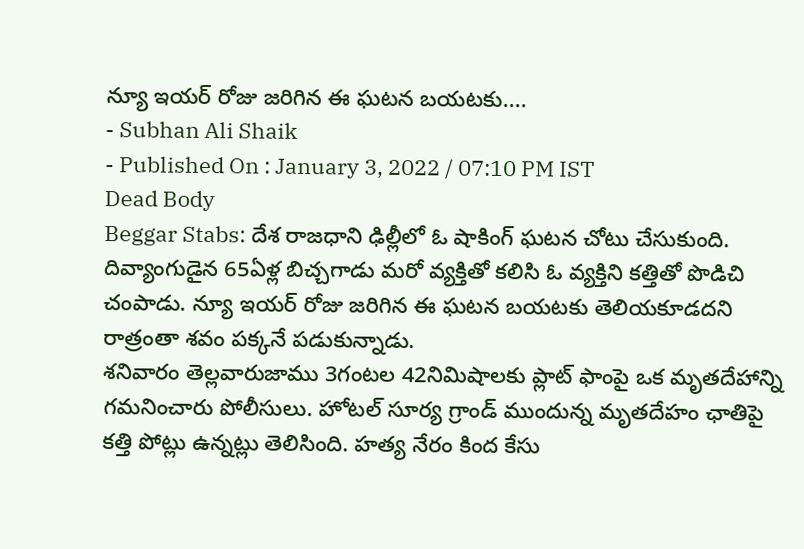న్యూ ఇయర్ రోజు జరిగిన ఈ ఘటన బయటకు....
- Subhan Ali Shaik
- Published On : January 3, 2022 / 07:10 PM IST
Dead Body
Beggar Stabs: దేశ రాజధాని ఢిల్లీలో ఓ షాకింగ్ ఘటన చోటు చేసుకుంది. దివ్యాంగుడైన 65ఏళ్ల బిచ్చగాడు మరో వ్యక్తితో కలిసి ఓ వ్యక్తిని కత్తితో పొడిచి చంపాడు. న్యూ ఇయర్ రోజు జరిగిన ఈ ఘటన బయటకు తెలియకూడదని రాత్రంతా శవం పక్కనే పడుకున్నాడు.
శనివారం తెల్లవారుజాము 3గంటల 42నిమిషాలకు ప్లాట్ ఫాంపై ఒక మృతదేహాన్ని గమనించారు పోలీసులు. హోటల్ సూర్య గ్రాండ్ ముందున్న మృతదేహం ఛాతిపై కత్తి పోట్లు ఉన్నట్లు తెలిసింది. హత్య నేరం కింద కేసు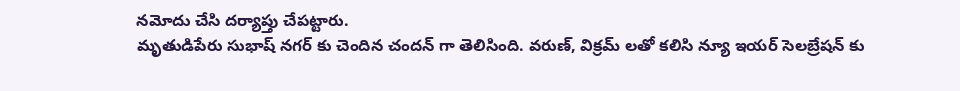నమోదు చేసి దర్యాప్తు చేపట్టారు.
మృతుడిపేరు సుభాష్ నగర్ కు చెందిన చందన్ గా తెలిసింది. వరుణ్, విక్రమ్ లతో కలిసి న్యూ ఇయర్ సెలబ్రేషన్ కు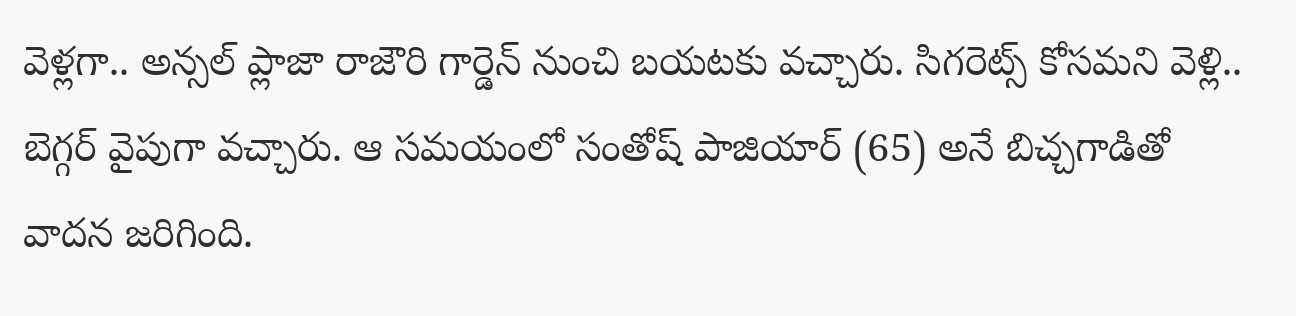వెళ్లగా.. అన్సల్ ప్లాజా రాజౌరి గార్డెన్ నుంచి బయటకు వచ్చారు. సిగరెట్స్ కోసమని వెళ్లి.. బెగ్గర్ వైపుగా వచ్చారు. ఆ సమయంలో సంతోష్ పాజియార్ (65) అనే బిచ్చగాడితో వాదన జరిగింది.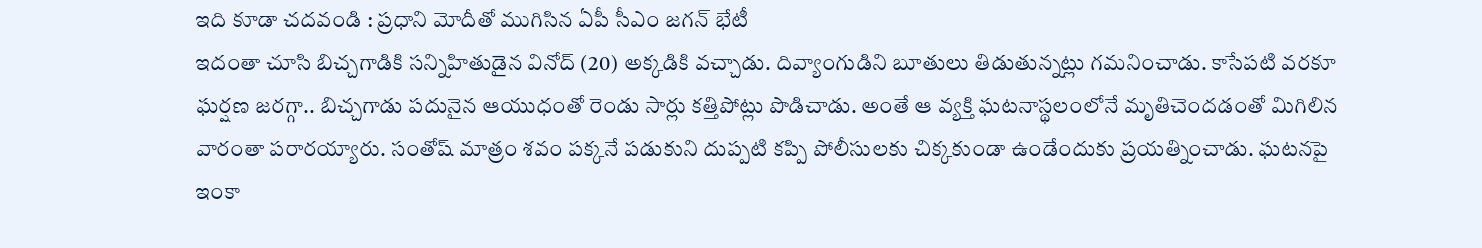ఇది కూడా చదవండి : ప్రధాని మోదీతో ముగిసిన ఏపీ సీఎం జగన్ భేటీ
ఇదంతా చూసి బిచ్చగాడికి సన్నిహితుడైన వినోద్ (20) అక్కడికి వచ్చాడు. దివ్యాంగుడిని బూతులు తిడుతున్నట్లు గమనించాడు. కాసేపటి వరకూ ఘర్షణ జరగ్గా.. బిచ్చగాడు పదునైన ఆయుధంతో రెండు సార్లు కత్తిపోట్లు పొడిచాడు. అంతే ఆ వ్యక్తి ఘటనాస్థలంలోనే మృతిచెందడంతో మిగిలిన వారంతా పరారయ్యారు. సంతోష్ మాత్రం శవం పక్కనే పడుకుని దుప్పటి కప్పి పోలీసులకు చిక్కకుండా ఉండేందుకు ప్రయత్నించాడు. ఘటనపై ఇంకా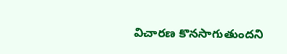విచారణ కొనసాగుతుందని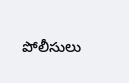పోలీసులు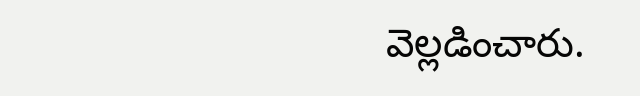వెల్లడించారు.